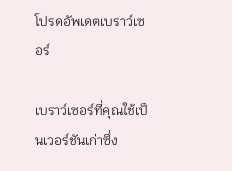โปรดอัพเดตเบราว์เซอร์

เบราว์เซอร์ที่คุณใช้เป็นเวอร์ชันเก่าซึ่ง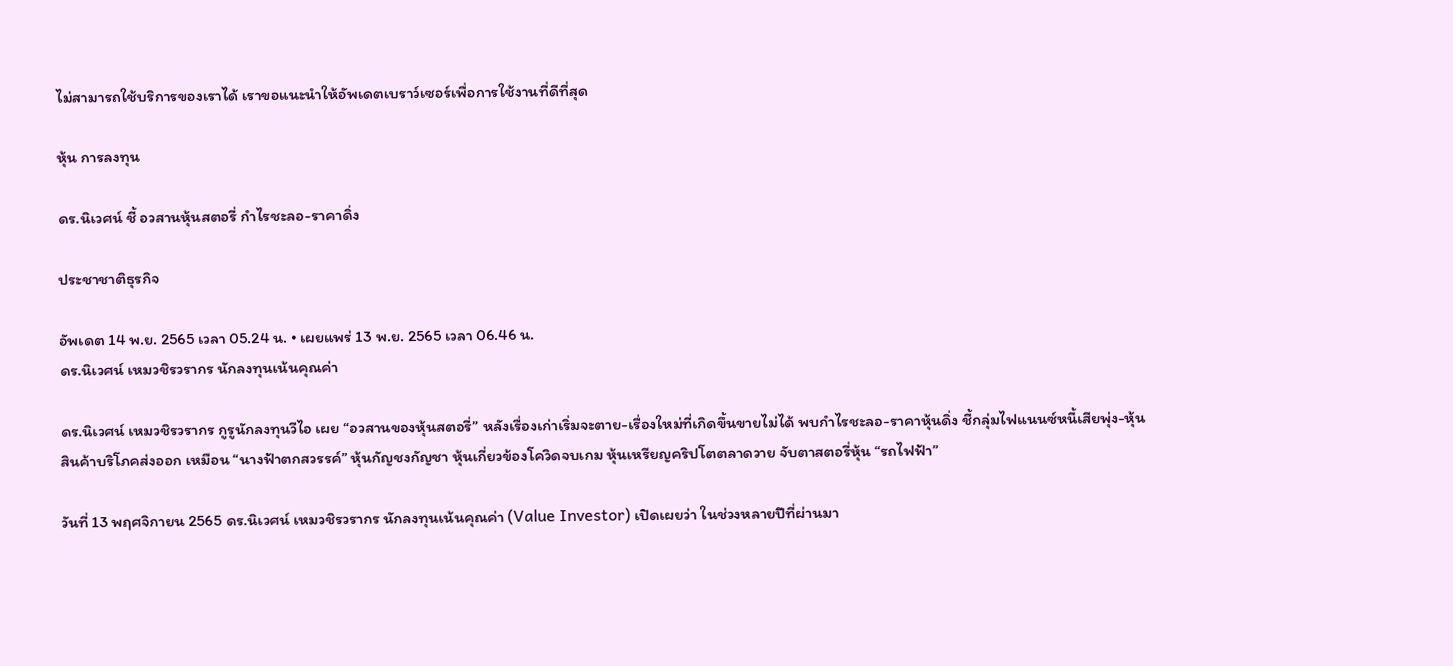ไม่สามารถใช้บริการของเราได้ เราขอแนะนำให้อัพเดตเบราว์เซอร์เพื่อการใช้งานที่ดีที่สุด

หุ้น การลงทุน

ดร.นิเวศน์ ชี้ อวสานหุ้นสตอรี่ กำไรชะลอ-ราคาดิ่ง

ประชาชาติธุรกิจ

อัพเดต 14 พ.ย. 2565 เวลา 05.24 น. • เผยแพร่ 13 พ.ย. 2565 เวลา 06.46 น.
ดร.นิเวศน์ เหมวชิรวรากร นักลงทุนเน้นคุณค่า

ดร.นิเวศน์ เหมวชิรวรากร กูรูนักลงทุนวีไอ เผย “อวสานของหุ้นสตอรี่” หลังเรื่องเก่าเริ่มจะตาย-เรื่องใหม่ที่เกิดขึ้นขายไม่ได้ พบกำไรชะลอ-ราคาหุ้นดิ่ง ชี้กลุ่มไฟแนนซ์หนี้เสียพุ่ง-หุ้นสินค้าบริโภคส่งออก เหมือน “นางฟ้าตกสวรรค์” หุ้นกัญชงกัญชา หุ้นเกี่ยวข้องโควิดจบเกม หุ้นเหรียญคริปโตตลาดวาย จับตาสตอรี่หุ้น “รถไฟฟ้า”

วันที่ 13 พฤศจิกายน 2565 ดร.นิเวศน์ เหมวชิรวรากร นักลงทุนเน้นคุณค่า (Value Investor) เปิดเผยว่า ในช่วงหลายปีที่ผ่านมา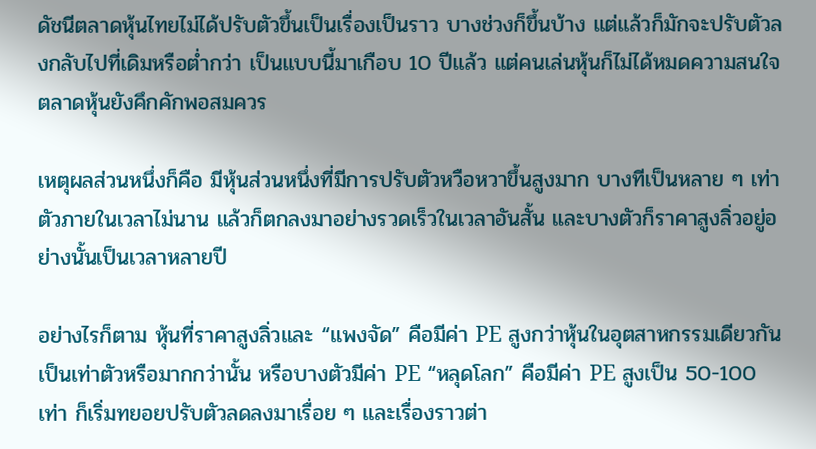ดัชนีตลาดหุ้นไทยไม่ได้ปรับตัวขึ้นเป็นเรื่องเป็นราว บางช่วงก็ขึ้นบ้าง แต่แล้วก็มักจะปรับตัวลงกลับไปที่เดิมหรือต่ำกว่า เป็นแบบนี้มาเกือบ 10 ปีแล้ว แต่คนเล่นหุ้นก็ไม่ได้หมดความสนใจ ตลาดหุ้นยังคึกคักพอสมควร

เหตุผลส่วนหนึ่งก็คือ มีหุ้นส่วนหนึ่งที่มีการปรับตัวหวือหวาขึ้นสูงมาก บางทีเป็นหลาย ๆ เท่าตัวภายในเวลาไม่นาน แล้วก็ตกลงมาอย่างรวดเร็วในเวลาอันสั้น และบางตัวก็ราคาสูงลิ่วอยู่อย่างนั้นเป็นเวลาหลายปี

อย่างไรก็ตาม หุ้นที่ราคาสูงลิ่วและ “แพงจัด” คือมีค่า PE สูงกว่าหุ้นในอุตสาหกรรมเดียวกันเป็นเท่าตัวหรือมากกว่านั้น หรือบางตัวมีค่า PE “หลุดโลก” คือมีค่า PE สูงเป็น 50-100 เท่า ก็เริ่มทยอยปรับตัวลดลงมาเรื่อย ๆ และเรื่องราวต่า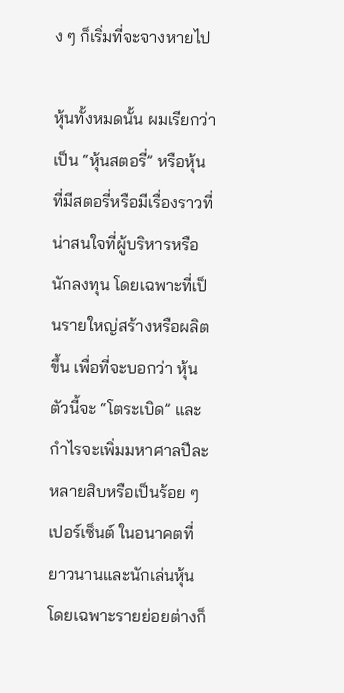ง ๆ ก็เริ่มที่จะจางหายไป

หุ้นทั้งหมดนั้น ผมเรียกว่าเป็น “หุ้นสตอรี่” หรือหุ้นที่มีสตอรี่หรือมีเรื่องราวที่น่าสนใจที่ผู้บริหารหรือนักลงทุน โดยเฉพาะที่เป็นรายใหญ่สร้างหรือผลิตขึ้น เพื่อที่จะบอกว่า หุ้นตัวนี้จะ “โตระเบิด” และกำไรจะเพิ่มมหาศาลปีละหลายสิบหรือเป็นร้อย ๆ เปอร์เซ็นต์ ในอนาคตที่ยาวนานและนักเล่นหุ้นโดยเฉพาะรายย่อยต่างก็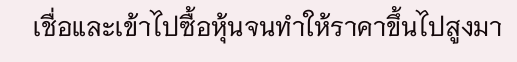เชื่อและเข้าไปซื้อหุ้นจนทำให้ราคาขึ้นไปสูงมา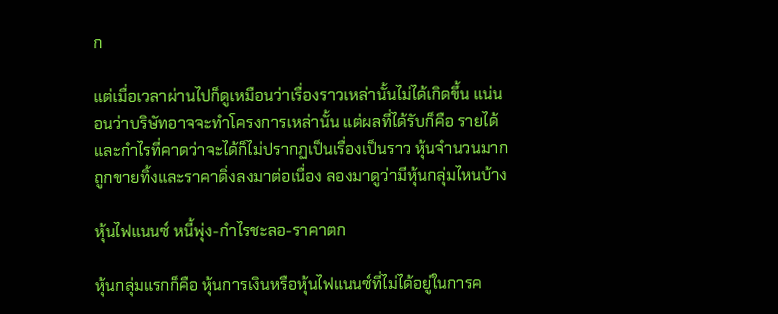ก

แต่เมื่อเวลาผ่านไปก็ดูเหมือนว่าเรื่องราวเหล่านั้นไม่ได้เกิดขึ้น แน่นอนว่าบริษัทอาจจะทำโครงการเหล่านั้น แต่ผลที่ได้รับก็คือ รายได้และกำไรที่คาดว่าจะได้ก็ไม่ปรากฏเป็นเรื่องเป็นราว หุ้นจำนวนมากถูกขายทิ้งและราคาดิ่งลงมาต่อเนื่อง ลองมาดูว่ามีหุ้นกลุ่มไหนบ้าง

หุ้นไฟแนนซ์ หนี้พุ่ง-กำไรชะลอ-ราคาตก

หุ้นกลุ่มแรกก็คือ หุ้นการเงินหรือหุ้นไฟแนนซ์ที่ไม่ได้อยู่ในการค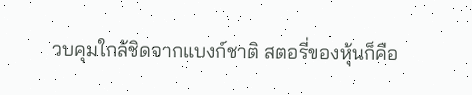วบคุมใกล้ชิดจากแบงก์ชาติ สตอรี่ของหุ้นก็คือ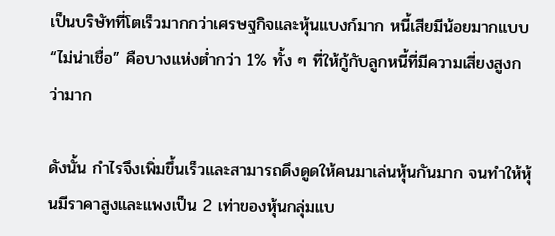เป็นบริษัทที่โตเร็วมากกว่าเศรษฐกิจและหุ้นแบงก์มาก หนี้เสียมีน้อยมากแบบ “ไม่น่าเชื่อ” คือบางแห่งต่ำกว่า 1% ทั้ง ๆ ที่ให้กู้กับลูกหนี้ที่มีความเสี่ยงสูงกว่ามาก

ดังนั้น กำไรจึงเพิ่มขึ้นเร็วและสามารถดึงดูดให้คนมาเล่นหุ้นกันมาก จนทำให้หุ้นมีราคาสูงและแพงเป็น 2 เท่าของหุ้นกลุ่มแบ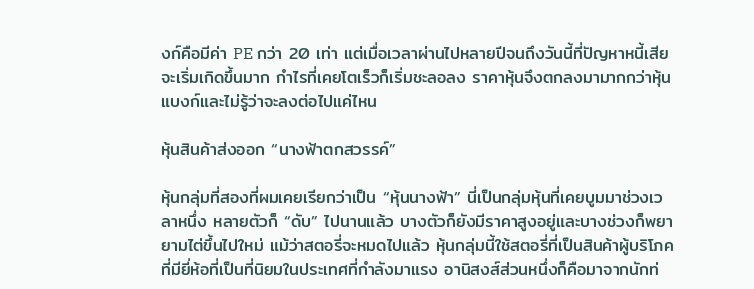งก์คือมีค่า PE กว่า 20 เท่า แต่เมื่อเวลาผ่านไปหลายปีจนถึงวันนี้ที่ปัญหาหนี้เสียจะเริ่มเกิดขึ้นมาก กำไรที่เคยโตเร็วก็เริ่มชะลอลง ราคาหุ้นจึงตกลงมามากกว่าหุ้นแบงก์และไม่รู้ว่าจะลงต่อไปแค่ไหน

หุ้นสินค้าส่งออก “นางฟ้าตกสวรรค์”

หุ้นกลุ่มที่สองที่ผมเคยเรียกว่าเป็น “หุ้นนางฟ้า” นี่เป็นกลุ่มหุ้นที่เคยบูมมาช่วงเวลาหนึ่ง หลายตัวก็ “ดับ” ไปนานแล้ว บางตัวก็ยังมีราคาสูงอยู่และบางช่วงก็พยายามไต่ขึ้นไปใหม่ แม้ว่าสตอรี่จะหมดไปแล้ว หุ้นกลุ่มนี้ใช้สตอรี่ที่เป็นสินค้าผู้บริโภคที่มียี่ห้อที่เป็นที่นิยมในประเทศที่กำลังมาแรง อานิสงส์ส่วนหนึ่งก็คือมาจากนักท่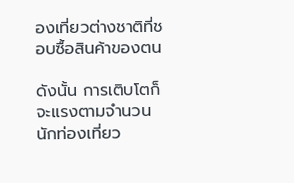องเที่ยวต่างชาติที่ชอบซื้อสินค้าของตน

ดังนั้น การเติบโตก็จะแรงตามจำนวนนักท่องเที่ยว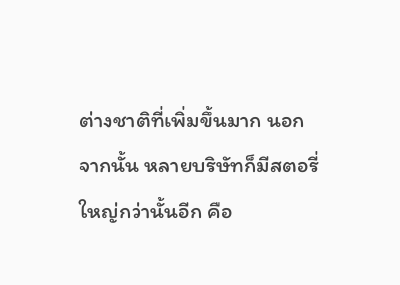ต่างชาติที่เพิ่มขึ้นมาก นอกจากนั้น หลายบริษัทก็มีสตอรี่ใหญ่กว่านั้นอีก คือ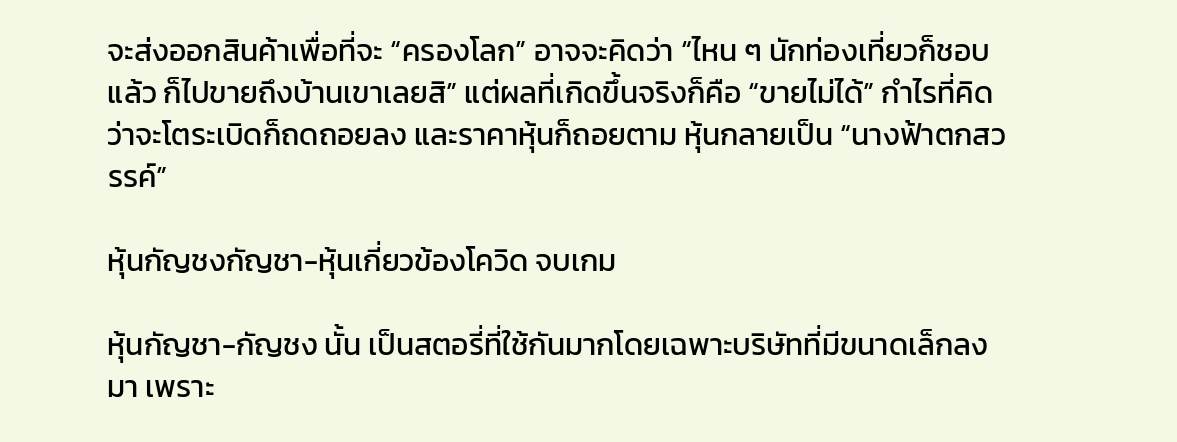จะส่งออกสินค้าเพื่อที่จะ “ครองโลก” อาจจะคิดว่า “ไหน ๆ นักท่องเที่ยวก็ชอบแล้ว ก็ไปขายถึงบ้านเขาเลยสิ” แต่ผลที่เกิดขึ้นจริงก็คือ “ขายไม่ได้” กำไรที่คิดว่าจะโตระเบิดก็ถดถอยลง และราคาหุ้นก็ถอยตาม หุ้นกลายเป็น “นางฟ้าตกสวรรค์”

หุ้นกัญชงกัญชา-หุ้นเกี่ยวข้องโควิด จบเกม

หุ้นกัญชา-กัญชง นั้น เป็นสตอรี่ที่ใช้กันมากโดยเฉพาะบริษัทที่มีขนาดเล็กลงมา เพราะ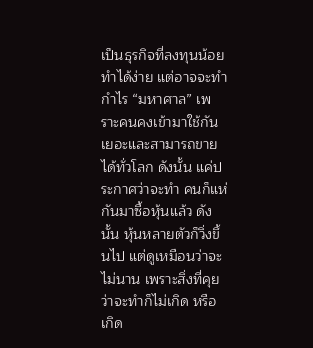เป็นธุรกิจที่ลงทุนน้อย ทำได้ง่าย แต่อาจจะทำกำไร “มหาศาล” เพราะคนคงเข้ามาใช้กันเยอะและสามารถขายได้ทั่วโลก ดังนั้น แค่ประกาศว่าจะทำ คนก็แห่กันมาซื้อหุ้นแล้ว ดังนั้น หุ้นหลายตัวก็วิ่งขึ้นไป แต่ดูเหมือนว่าจะไม่นาน เพราะสิ่งที่คุยว่าจะทำก็ไม่เกิด หรือเกิด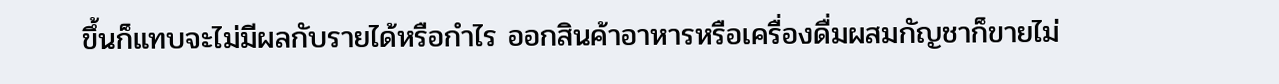ขึ้นก็แทบจะไม่มีผลกับรายได้หรือกำไร ออกสินค้าอาหารหรือเครื่องดื่มผสมกัญชาก็ขายไม่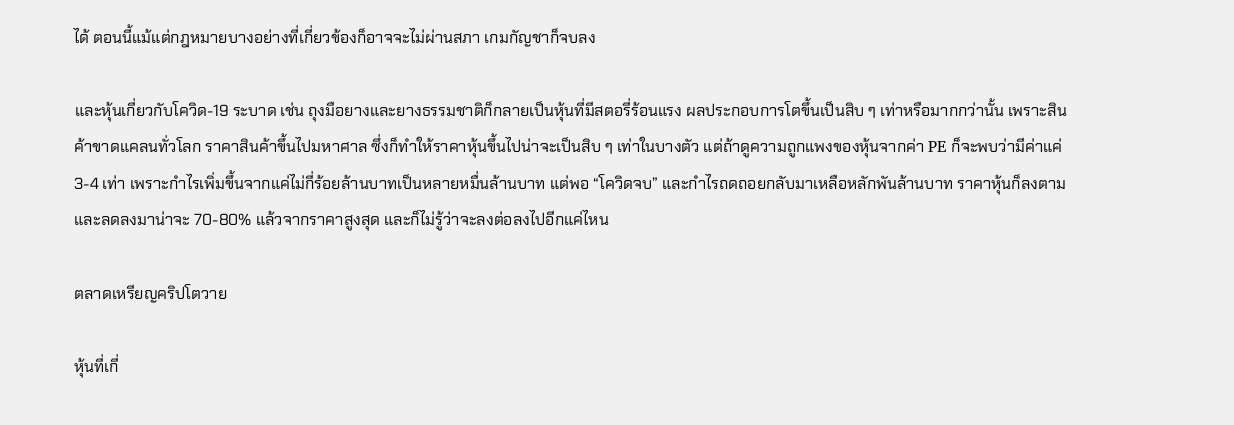ได้ ตอนนี้แม้แต่กฎหมายบางอย่างที่เกี่ยวข้องก็อาจจะไม่ผ่านสภา เกมกัญชาก็จบลง

และหุ้นเกี่ยวกับโควิด-19 ระบาด เช่น ถุงมือยางและยางธรรมชาติก็กลายเป็นหุ้นที่มีสตอรี่ร้อนแรง ผลประกอบการโตขึ้นเป็นสิบ ๆ เท่าหรือมากกว่านั้น เพราะสินค้าขาดแคลนทั่วโลก ราคาสินค้าขึ้นไปมหาศาล ซึ่งก็ทำให้ราคาหุ้นขึ้นไปน่าจะเป็นสิบ ๆ เท่าในบางตัว แต่ถ้าดูความถูกแพงของหุ้นจากค่า PE ก็จะพบว่ามีค่าแค่ 3-4 เท่า เพราะกำไรเพิ่มขึ้นจากแค่ไม่กี่ร้อยล้านบาทเป็นหลายหมื่นล้านบาท แต่พอ “โควิดจบ” และกำไรถดถอยกลับมาเหลือหลักพันล้านบาท ราคาหุ้นก็ลงตามและลดลงมาน่าจะ 70-80% แล้วจากราคาสูงสุด และก็ไม่รู้ว่าจะลงต่อลงไปอีกแค่ไหน

ตลาดเหรียญคริปโตวาย

หุ้นที่เกี่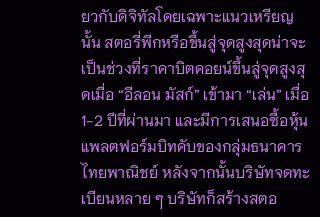ยวกับดิจิทัลโดยเฉพาะแนวเหรียญนั้น สตอรี่พีกหรือขึ้นสู่จุดสูงสุดน่าจะเป็นช่วงที่ราคาบิตคอยน์ขึ้นสู่จุดสูงสุดเมื่อ “อีลอน มัสก์” เข้ามา “เล่น” เมื่อ 1-2 ปีที่ผ่านมา และมีการเสนอซื้อหุ้นแพลตฟอร์มบิทคับของกลุ่มธนาคารไทยพาณิชย์ หลังจากนั้นบริษัทจดทะเบียนหลาย ๆ บริษัทก็สร้างสตอ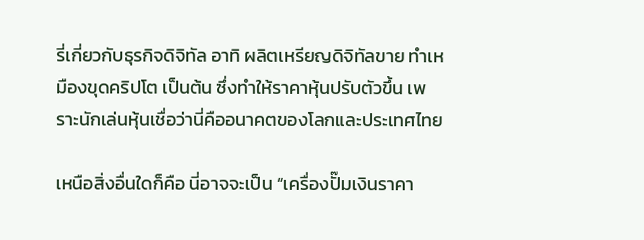รี่เกี่ยวกับธุรกิจดิจิทัล อาทิ ผลิตเหรียญดิจิทัลขาย ทำเหมืองขุดคริปโต เป็นต้น ซึ่งทำให้ราคาหุ้นปรับตัวขึ้น เพราะนักเล่นหุ้นเชื่อว่านี่คืออนาคตของโลกและประเทศไทย

เหนือสิ่งอื่นใดก็คือ นี่อาจจะเป็น “เครื่องปั๊มเงินราคา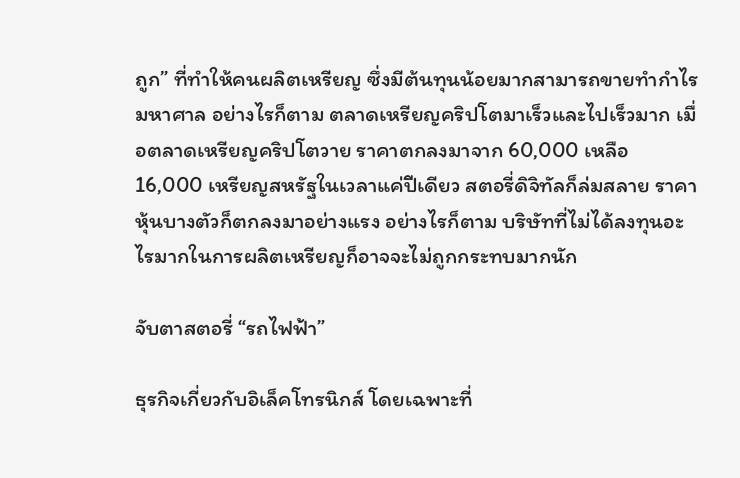ถูก” ที่ทำให้คนผลิตเหรียญ ซึ่งมีต้นทุนน้อยมากสามารถขายทำกำไรมหาศาล อย่างไรก็ตาม ตลาดเหรียญคริปโตมาเร็วและไปเร็วมาก เมื่อตลาดเหรียญคริปโตวาย ราคาตกลงมาจาก 60,000 เหลือ 16,000 เหรียญสหรัฐในเวลาแค่ปีเดียว สตอรี่ดิจิทัลก็ล่มสลาย ราคาหุ้นบางตัวก็ตกลงมาอย่างแรง อย่างไรก็ตาม บริษัทที่ไม่ได้ลงทุนอะไรมากในการผลิตเหรียญก็อาจจะไม่ถูกกระทบมากนัก

จับตาสตอรี่ “รถไฟฟ้า”

ธุรกิจเกี่ยวกับอิเล็คโทรนิกส์ โดยเฉพาะที่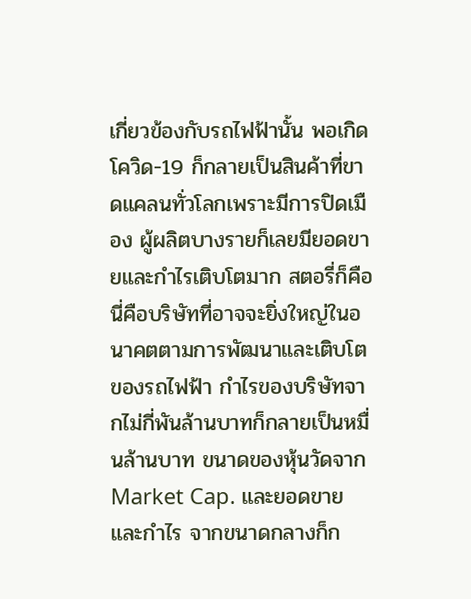เกี่ยวข้องกับรถไฟฟ้านั้น พอเกิดโควิด-19 ก็กลายเป็นสินค้าที่ขาดแคลนทั่วโลกเพราะมีการปิดเมือง ผู้ผลิตบางรายก็เลยมียอดขายและกำไรเติบโตมาก สตอรี่ก็คือ นี่คือบริษัทที่อาจจะยิ่งใหญ่ในอนาคตตามการพัฒนาและเติบโตของรถไฟฟ้า กำไรของบริษัทจากไม่กี่พันล้านบาทก็กลายเป็นหมื่นล้านบาท ขนาดของหุ้นวัดจาก Market Cap. และยอดขายและกำไร จากขนาดกลางก็ก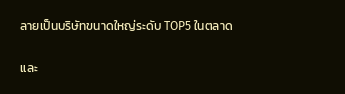ลายเป็นบริษัทขนาดใหญ่ระดับ TOP5 ในตลาด

และ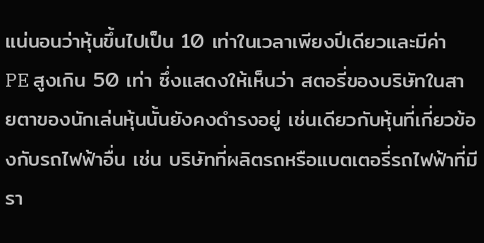แน่นอนว่าหุ้นขึ้นไปเป็น 10 เท่าในเวลาเพียงปีเดียวและมีค่า PE สูงเกิน 50 เท่า ซึ่งแสดงให้เห็นว่า สตอรี่ของบริษัทในสายตาของนักเล่นหุ้นนั้นยังคงดำรงอยู่ เช่นเดียวกับหุ้นที่เกี่ยวข้องกับรถไฟฟ้าอื่น เช่น บริษัทที่ผลิตรถหรือแบตเตอรี่รถไฟฟ้าที่มีรา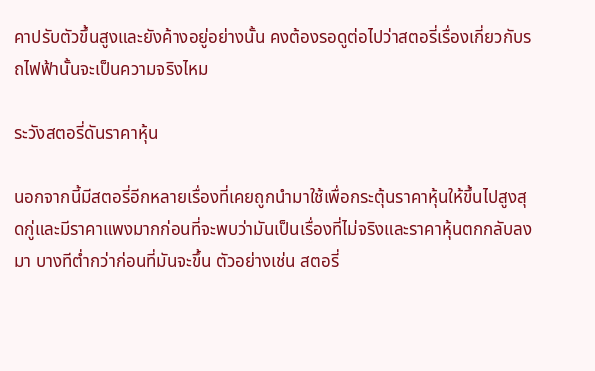คาปรับตัวขึ้นสูงและยังค้างอยู่อย่างนั้น คงต้องรอดูต่อไปว่าสตอรี่เรื่องเกี่ยวกับรถไฟฟ้านั้นจะเป็นความจริงไหม

ระวังสตอรี่ดันราคาหุ้น

นอกจากนี้มีสตอรี่อีกหลายเรื่องที่เคยถูกนำมาใช้เพื่อกระตุ้นราคาหุ้นให้ขึ้นไปสูงสุดกู่และมีราคาแพงมากก่อนที่จะพบว่ามันเป็นเรื่องที่ไม่จริงและราคาหุ้นตกกลับลงมา บางทีต่ำกว่าก่อนที่มันจะขึ้น ตัวอย่างเช่น สตอรี่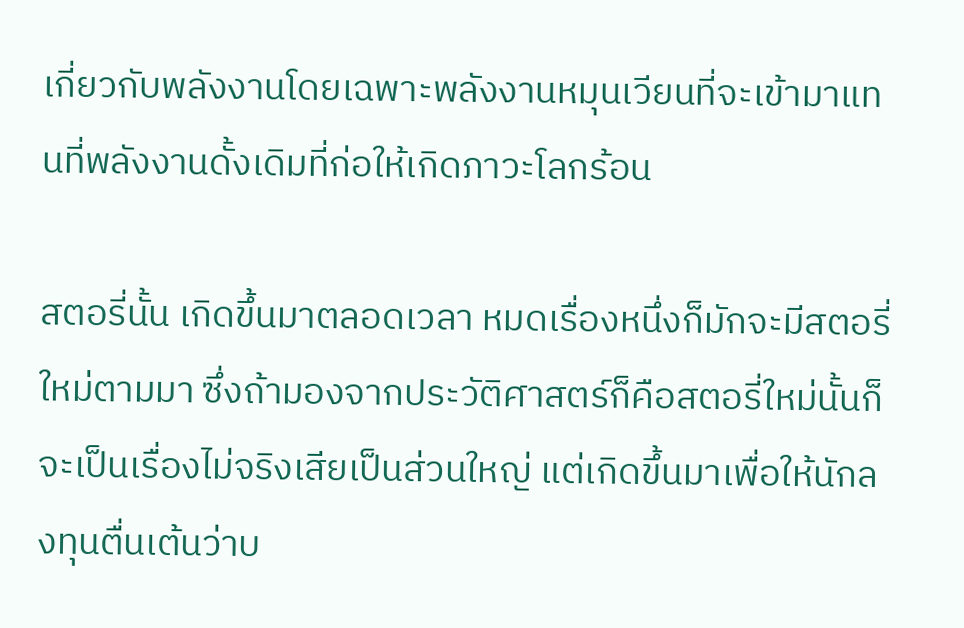เกี่ยวกับพลังงานโดยเฉพาะพลังงานหมุนเวียนที่จะเข้ามาแทนที่พลังงานดั้งเดิมที่ก่อให้เกิดภาวะโลกร้อน

สตอรี่นั้น เกิดขึ้นมาตลอดเวลา หมดเรื่องหนึ่งก็มักจะมีสตอรี่ใหม่ตามมา ซึ่งถ้ามองจากประวัติศาสตร์ก็คือสตอรี่ใหม่นั้นก็จะเป็นเรื่องไม่จริงเสียเป็นส่วนใหญ่ แต่เกิดขึ้นมาเพื่อให้นักลงทุนตื่นเต้นว่าบ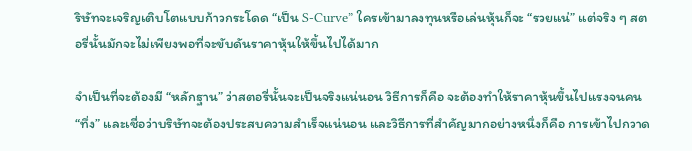ริษัทจะเจริญเติบโตแบบก้าวกระโดด “เป็น S-Curve” ใครเข้ามาลงทุนหรือเล่นหุ้นก็จะ “รวยแน่” แต่จริง ๆ สตอรี่นั้นมักจะไม่เพียงพอที่จะขับดันราคาหุ้นให้ขึ้นไปได้มาก

จำเป็นที่จะต้องมี “หลักฐาน” ว่าสตอรี่นั้นจะเป็นจริงแน่นอน วิธีการก็คือ จะต้องทำให้ราคาหุ้นขึ้นไปแรงจนคน “ทึ่ง” และเชื่อว่าบริษัทจะต้องประสบความสำเร็จแน่นอน และวิธีการที่สำคัญมากอย่างหนึ่งก็คือ การเข้าไปกวาด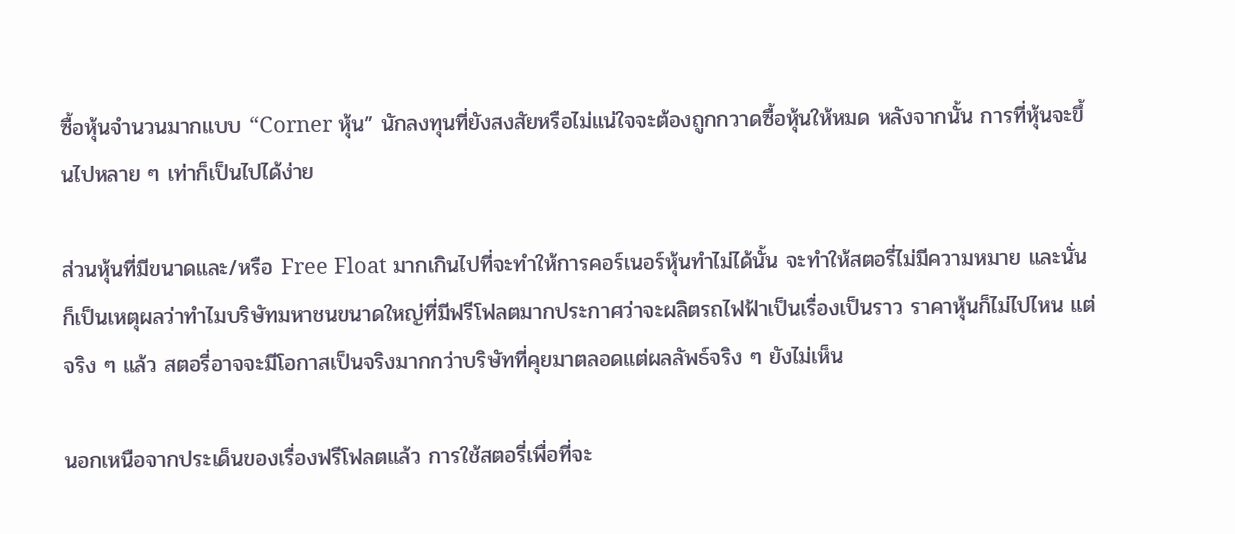ซื้อหุ้นจำนวนมากแบบ “Corner หุ้น” นักลงทุนที่ยังสงสัยหรือไม่แน่ใจจะต้องถูกกวาดซื้อหุ้นให้หมด หลังจากนั้น การที่หุ้นจะขึ้นไปหลาย ๆ เท่าก็เป็นไปได้ง่าย

ส่วนหุ้นที่มีขนาดและ/หรือ Free Float มากเกินไปที่จะทำให้การคอร์เนอร์หุ้นทำไม่ได้นั้น จะทำให้สตอรี่ไม่มีความหมาย และนั่นก็เป็นเหตุผลว่าทำไมบริษัทมหาชนขนาดใหญ่ที่มีฟรีโฟลตมากประกาศว่าจะผลิตรถไฟฟ้าเป็นเรื่องเป็นราว ราคาหุ้นก็ไม่ไปไหน แต่จริง ๆ แล้ว สตอรี่อาจจะมีโอกาสเป็นจริงมากกว่าบริษัทที่คุยมาตลอดแต่ผลลัพธ์จริง ๆ ยังไม่เห็น

นอกเหนือจากประเด็นของเรื่องฟรีโฟลตแล้ว การใช้สตอรี่เพื่อที่จะ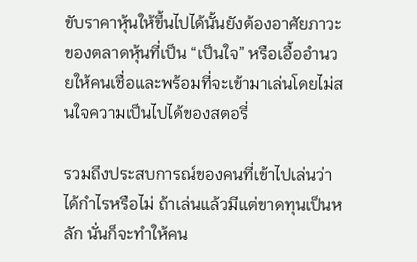ขับราคาหุ้นให้ขึ้นไปได้นั้นยังต้องอาศัยภาวะของตลาดหุ้นที่เป็น “เป็นใจ” หรือเอื้ออำนวยให้คนเชื่อและพร้อมที่จะเข้ามาเล่นโดยไม่สนใจความเป็นไปได้ของสตอรี่

รวมถึงประสบการณ์ของคนที่เข้าไปเล่นว่าได้กำไรหรือไม่ ถ้าเล่นแล้วมีแต่ขาดทุนเป็นหลัก นั่นก็จะทำให้คน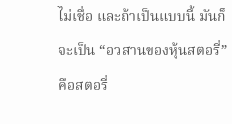ไม่เชื่อ และถ้าเป็นแบบนี้ มันก็จะเป็น “อวสานของหุ้นสตอรี่” คือสตอรี่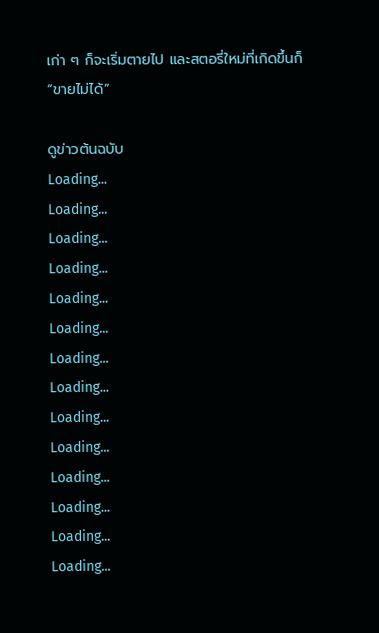เก่า ๆ ก็จะเริ่มตายไป และสตอรี่ใหม่ที่เกิดขึ้นก็ “ขายไม่ได้”

ดูข่าวต้นฉบับ
Loading...
Loading...
Loading...
Loading...
Loading...
Loading...
Loading...
Loading...
Loading...
Loading...
Loading...
Loading...
Loading...
Loading...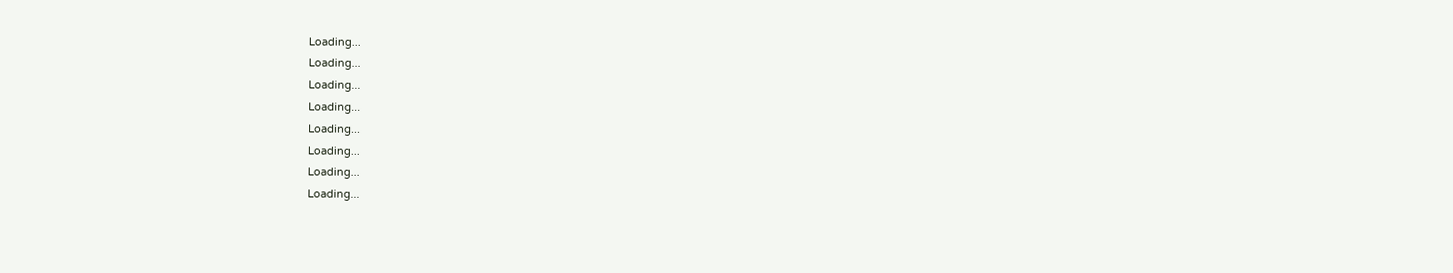Loading...
Loading...
Loading...
Loading...
Loading...
Loading...
Loading...
Loading...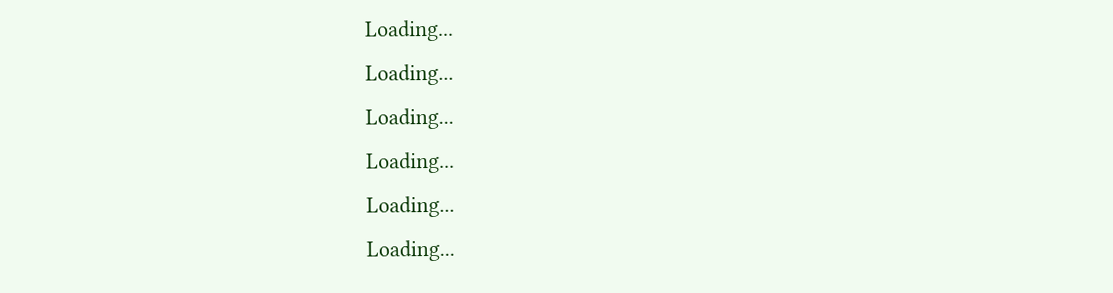Loading...
Loading...
Loading...
Loading...
Loading...
Loading...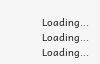Loading...
Loading...
Loading...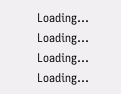Loading...
Loading...
Loading...
Loading...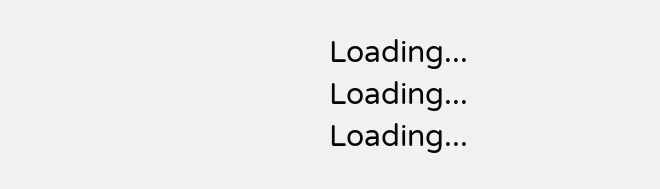Loading...
Loading...
Loading...